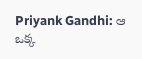Priyank Gandhi: ఆ ఒక్క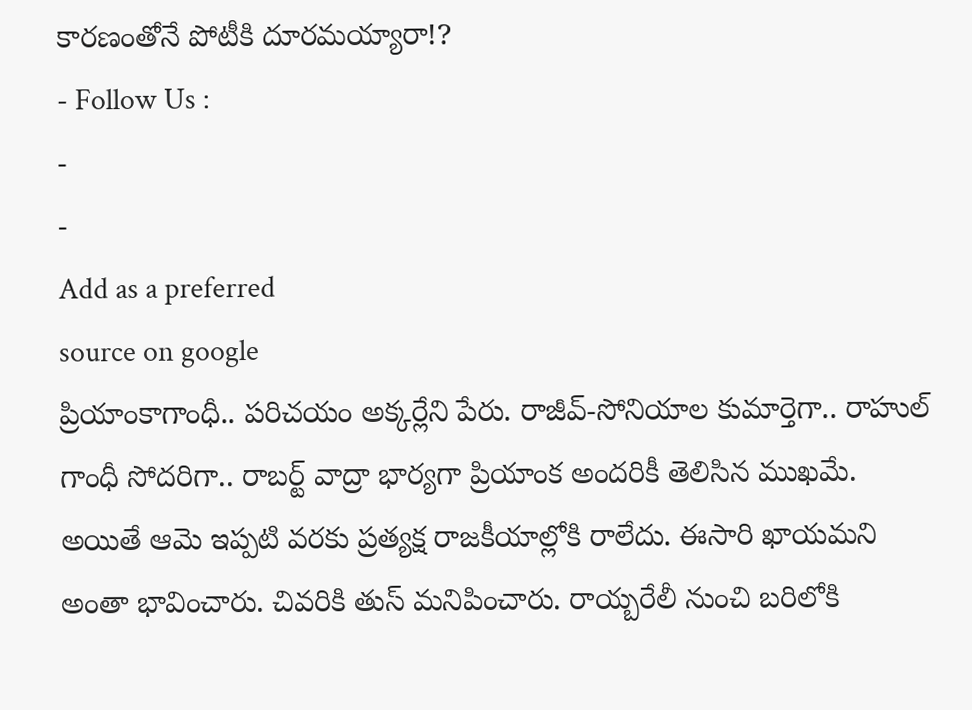కారణంతోనే పోటీకి దూరమయ్యారా!?
- Follow Us :
-
-
Add as a preferred
source on google
ప్రియాంకాగాంధీ.. పరిచయం అక్కర్లేని పేరు. రాజీవ్-సోనియాల కుమార్తెగా.. రాహుల్ గాంధీ సోదరిగా.. రాబర్ట్ వాద్రా భార్యగా ప్రియాంక అందరికీ తెలిసిన ముఖమే. అయితే ఆమె ఇప్పటి వరకు ప్రత్యక్ష రాజకీయాల్లోకి రాలేదు. ఈసారి ఖాయమని అంతా భావించారు. చివరికి తుస్ మనిపించారు. రాయ్బరేలీ నుంచి బరిలోకి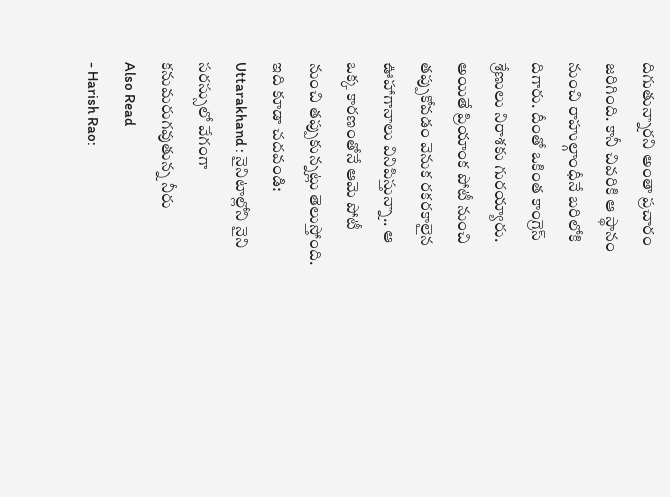దిగుతున్నారని అంతా ప్రచారం జరిగింది. కానీ చివరికి ఆ స్థానం నుంచి రాహుల్గాంధీనే బరిలోకి దిగారు. దీంతో ఒకింత కాంగ్రెస్ శ్రేణులు నిరాశకు గురయ్యారు. అయితే ప్రియాంక పోటీ నుంచి తప్పుకోవడం వెనుక రకరకాలైన ఊహాగానాలు వినిపిస్తున్నా.. ఆ ఒక్క కారణంతోనే ఆమె పోటీ నుంచి తప్పుకున్నట్లు తెలుస్తోంది.
ఇది కూడా చదవండి: Uttarakhand : నైనిటాల్లోని నైని సరస్సులో వేగంగా కనుమరుగవుతున్న నీరు
Also Read
- Harish Rao: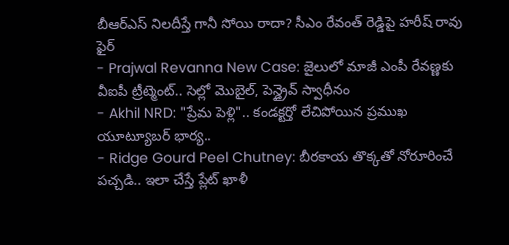బీఆర్ఎస్ నిలదీస్తే గానీ సోయి రాదా? సీఎం రేవంత్ రెడ్డిపై హరీష్ రావు ఫైర్
- Prajwal Revanna New Case: జైలులో మాజీ ఎంపీ రేవణ్ణకు వీఐపీ ట్రీట్మెంట్.. సెల్లో మొబైల్, పెన్డ్రైవ్ స్వాధీనం
- Akhil NRD: "ప్రేమ పెళ్లి".. కండక్టర్తో లేచిపోయిన ప్రముఖ యూట్యూబర్ భార్య..
- Ridge Gourd Peel Chutney: బీరకాయ తొక్కతో నోరూరించే పచ్చడి.. ఇలా చేస్తే ప్లేట్ ఖాళీ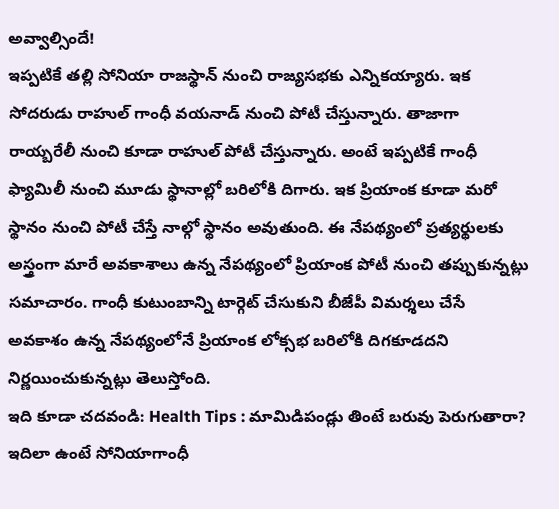అవ్వాల్సిందే!
ఇప్పటికే తల్లి సోనియా రాజస్థాన్ నుంచి రాజ్యసభకు ఎన్నికయ్యారు. ఇక సోదరుడు రాహుల్ గాంధీ వయనాడ్ నుంచి పోటీ చేస్తున్నారు. తాజాగా రాయ్బరేలీ నుంచి కూడా రాహుల్ పోటీ చేస్తున్నారు. అంటే ఇప్పటికే గాంధీ ఫ్యామిలీ నుంచి మూడు స్థానాల్లో బరిలోకి దిగారు. ఇక ప్రియాంక కూడా మరో స్థానం నుంచి పోటీ చేస్తే నాల్గో స్థానం అవుతుంది. ఈ నేపథ్యంలో ప్రత్యర్థులకు అస్త్రంగా మారే అవకాశాలు ఉన్న నేపథ్యంలో ప్రియాంక పోటీ నుంచి తప్పుకున్నట్లు సమాచారం. గాంధీ కుటుంబాన్ని టార్గెట్ చేసుకుని బీజేపీ విమర్శలు చేసే అవకాశం ఉన్న నేపథ్యంలోనే ప్రియాంక లోక్సభ బరిలోకి దిగకూడదని నిర్ణయించుకున్నట్లు తెలుస్తోంది.
ఇది కూడా చదవండి: Health Tips : మామిడిపండ్లు తింటే బరువు పెరుగుతారా?
ఇదిలా ఉంటే సోనియాగాంధీ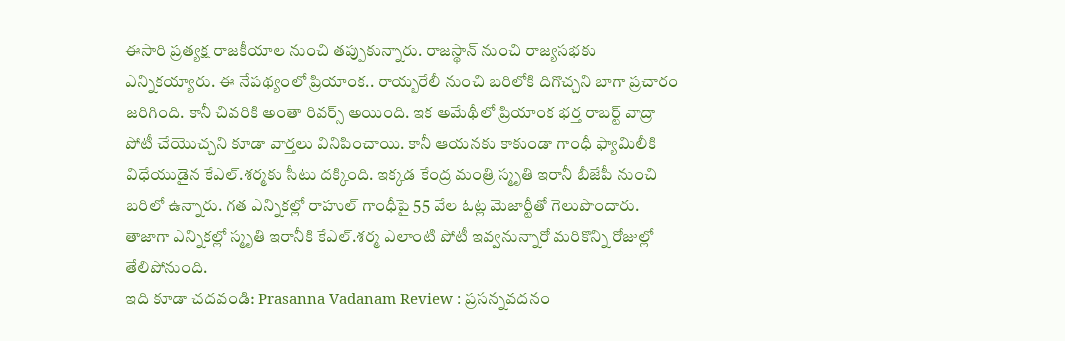ఈసారి ప్రత్యక్ష రాజకీయాల నుంచి తప్పుకున్నారు. రాజస్థాన్ నుంచి రాజ్యసభకు ఎన్నికయ్యారు. ఈ నేపథ్యంలో ప్రియాంక.. రాయ్బరేలీ నుంచి బరిలోకి దిగొచ్చని బాగా ప్రచారం జరిగింది. కానీ చివరికి అంతా రివర్స్ అయింది. ఇక అమేథీలో ప్రియాంక భర్త రాబర్ట్ వాద్రా పోటీ చేయొచ్చని కూడా వార్తలు వినిపించాయి. కానీ ఆయనకు కాకుండా గాంధీ ఫ్యామిలీకి విధేయుడైన కేఎల్.శర్మకు సీటు దక్కింది. ఇక్కడ కేంద్ర మంత్రి స్మృతి ఇరానీ బీజేపీ నుంచి బరిలో ఉన్నారు. గత ఎన్నికల్లో రాహుల్ గాంధీపై 55 వేల ఓట్ల మెజార్టీతో గెలుపొందారు. తాజాగా ఎన్నికల్లో స్మృతి ఇరానీకి కేఎల్.శర్మ ఎలాంటి పోటీ ఇవ్వనున్నారో మరికొన్ని రోజుల్లో తేలిపోనుంది.
ఇది కూడా చదవండి: Prasanna Vadanam Review : ప్రసన్నవదనం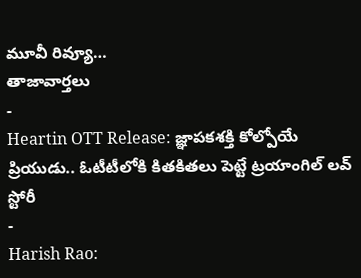మూవీ రివ్యూ…
తాజావార్తలు
-
Heartin OTT Release: జ్ఞాపకశక్తి కోల్పోయే ప్రియుడు.. ఓటీటీలోకి కితకితలు పెట్టే ట్రయాంగిల్ లవ్ స్టోరీ
-
Harish Rao: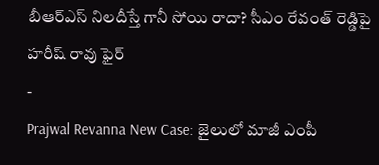బీఆర్ఎస్ నిలదీస్తే గానీ సోయి రాదా? సీఎం రేవంత్ రెడ్డిపై హరీష్ రావు ఫైర్
-
Prajwal Revanna New Case: జైలులో మాజీ ఎంపీ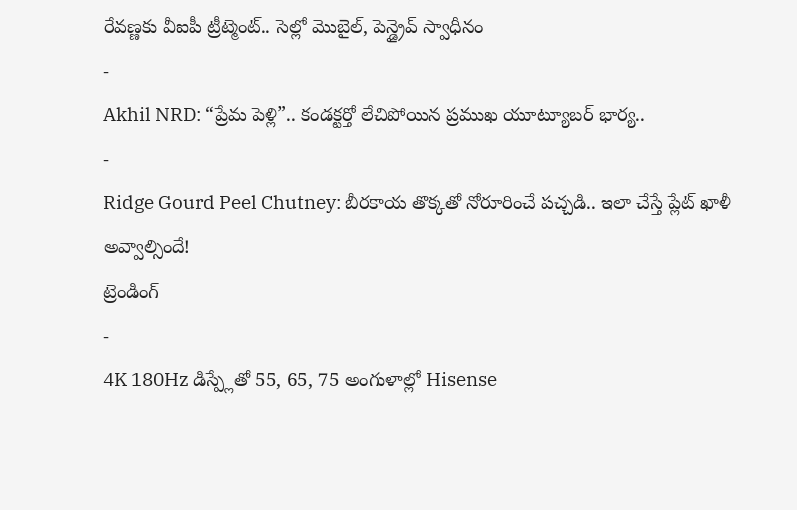రేవణ్ణకు వీఐపీ ట్రీట్మెంట్.. సెల్లో మొబైల్, పెన్డ్రైవ్ స్వాధీనం
-
Akhil NRD: “ప్రేమ పెళ్లి”.. కండక్టర్తో లేచిపోయిన ప్రముఖ యూట్యూబర్ భార్య..
-
Ridge Gourd Peel Chutney: బీరకాయ తొక్కతో నోరూరించే పచ్చడి.. ఇలా చేస్తే ప్లేట్ ఖాళీ అవ్వాల్సిందే!
ట్రెండింగ్
-
4K 180Hz డిస్ప్లేతో 55, 65, 75 అంగుళాల్లో Hisense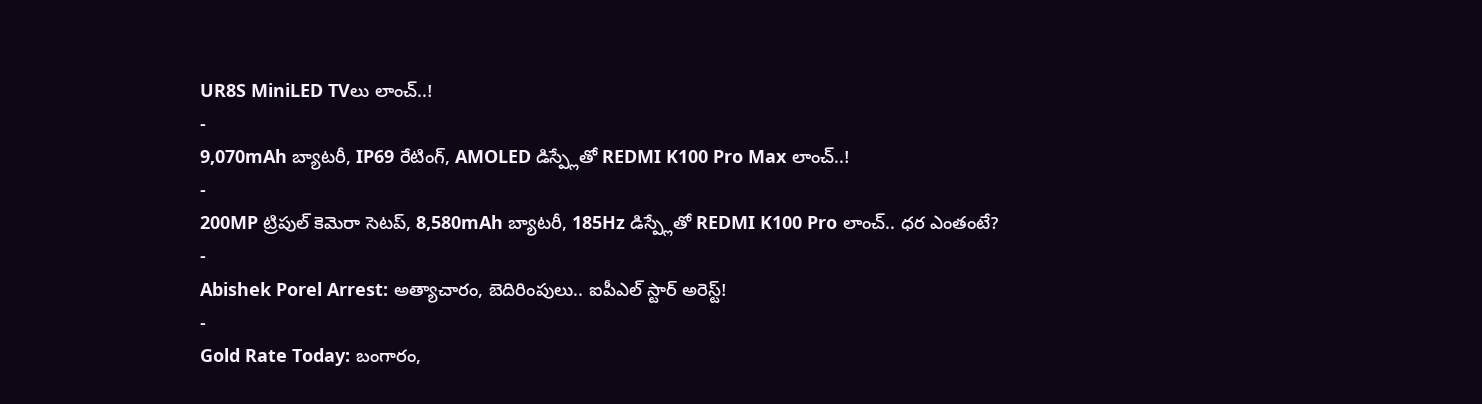UR8S MiniLED TVలు లాంచ్..!
-
9,070mAh బ్యాటరీ, IP69 రేటింగ్, AMOLED డిస్ప్లేతో REDMI K100 Pro Max లాంచ్..!
-
200MP ట్రిపుల్ కెమెరా సెటప్, 8,580mAh బ్యాటరీ, 185Hz డిస్ప్లేతో REDMI K100 Pro లాంచ్.. ధర ఎంతంటే?
-
Abishek Porel Arrest: అత్యాచారం, బెదిరింపులు.. ఐపీఎల్ స్టార్ అరెస్ట్!
-
Gold Rate Today: బంగారం,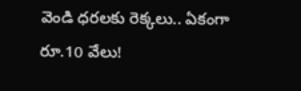వెండి ధరలకు రెక్కలు.. ఏకంగా రూ.10 వేలు!